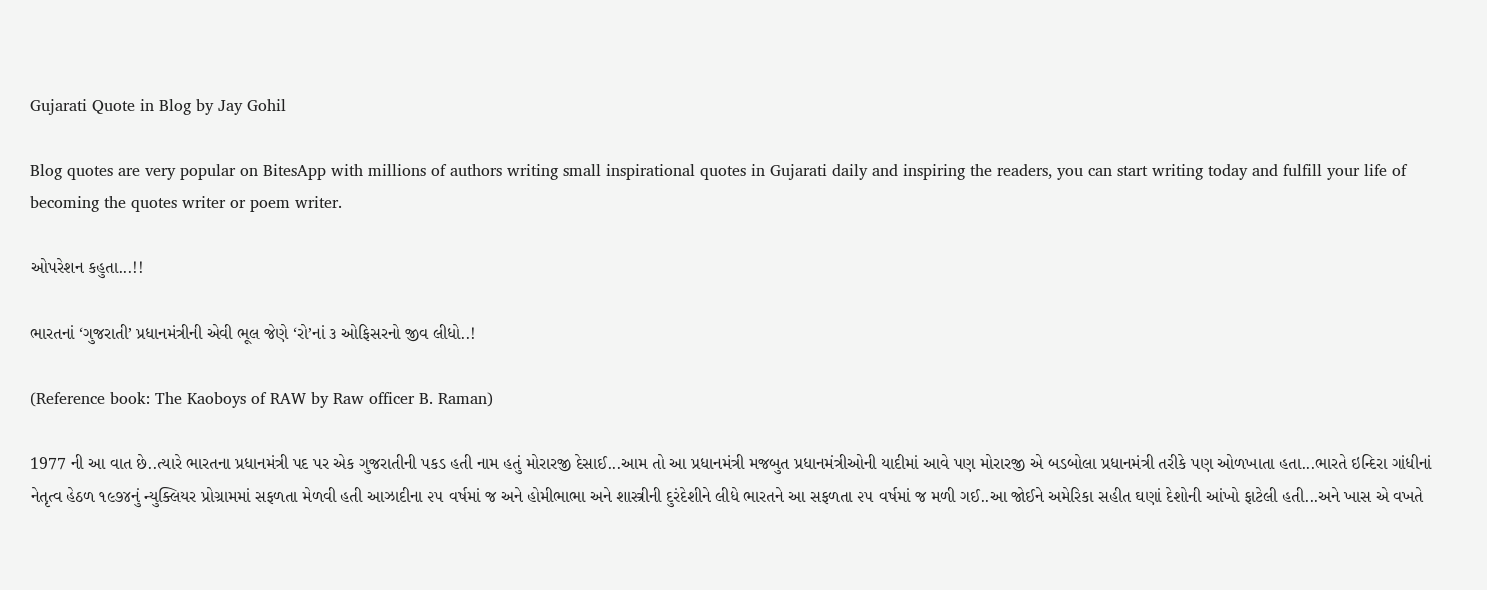Gujarati Quote in Blog by Jay Gohil

Blog quotes are very popular on BitesApp with millions of authors writing small inspirational quotes in Gujarati daily and inspiring the readers, you can start writing today and fulfill your life of becoming the quotes writer or poem writer.

ઓપરેશન કહુતા...!!

ભારતનાં ‘ગુજરાતી’ પ્રધાનમંત્રીની એવી ભૂલ જેણે ‘રો’નાં ૩ ઓફિસરનો જીવ લીધો..!

(Reference book: The Kaoboys of RAW by Raw officer B. Raman)

1977 ની આ વાત છે..ત્યારે ભારતના પ્રધાનમંત્રી પદ પર એક ગુજરાતીની પકડ હતી નામ હતું મોરારજી દેસાઈ...આમ તો આ પ્રધાનમંત્રી મજબુત પ્રધાનમંત્રીઓની યાદીમાં આવે પણ મોરારજી એ બડબોલા પ્રધાનમંત્રી તરીકે પણ ઓળખાતા હતા...ભારતે ઇન્દિરા ગાંધીનાં નેતૃત્વ હેઠળ ૧૯૭૪નું ન્યુક્લિયર પ્રોગ્રામમાં સફળતા મેળવી હતી આઝાદીના ૨૫ વર્ષમાં જ અને હોમીભાભા અને શાસ્ત્રીની દુરંદેશીને લીધે ભારતને આ સફળતા ૨૫ વર્ષમાં જ મળી ગઈ..આ જોઈને અમેરિકા સહીત ઘણાં દેશોની આંખો ફાટેલી હતી...અને ખાસ એ વખતે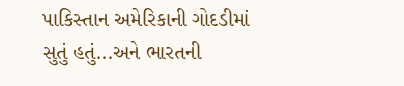પાકિસ્તાન અમેરિકાની ગોદડીમાં સુતું હતું...અને ભારતની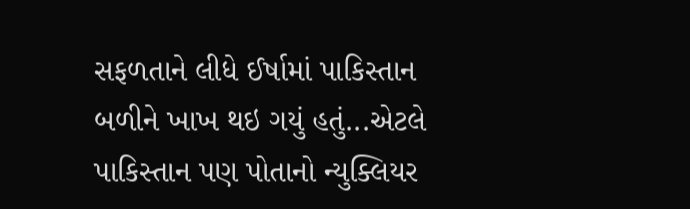સફળતાને લીધે ઈર્ષામાં પાકિસ્તાન બળીને ખાખ થઇ ગયું હતું...એટલે પાકિસ્તાન પણ પોતાનો ન્યુક્લિયર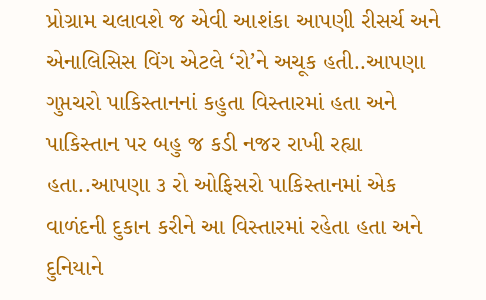પ્રોગ્રામ ચલાવશે જ એવી આશંકા આપણી રીસર્ચ અને એનાલિસિસ વિંગ એટલે ‘રો’ને અચૂક હતી..આપણા ગુપ્તચરો પાકિસ્તાનનાં કહુતા વિસ્તારમાં હતા અને પાકિસ્તાન પર બહુ જ કડી નજર રાખી રહ્યા હતા..આપણા ૩ રો ઓફિસરો પાકિસ્તાનમાં એક વાળંદની દુકાન કરીને આ વિસ્તારમાં રહેતા હતા અને દુનિયાને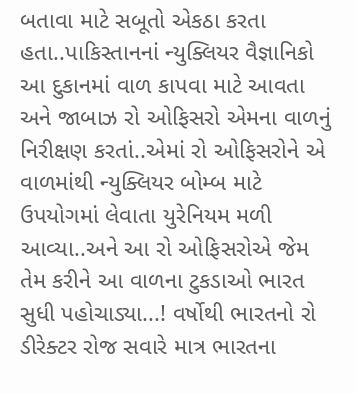બતાવા માટે સબૂતો એકઠા કરતા હતા..પાકિસ્તાનનાં ન્યુક્લિયર વૈજ્ઞાનિકો આ દુકાનમાં વાળ કાપવા માટે આવતા અને જાબાઝ રો ઓફિસરો એમના વાળનું નિરીક્ષણ કરતાં..એમાં રો ઓફિસરોને એ વાળમાંથી ન્યુક્લિયર બોમ્બ માટે ઉપયોગમાં લેવાતા યુરેનિયમ મળી આવ્યા..અને આ રો ઓફિસરોએ જેમ તેમ કરીને આ વાળના ટુકડાઓ ભારત સુધી પહોચાડ્યા...! વર્ષોથી ભારતનો રો ડીરેક્ટર રોજ સવારે માત્ર ભારતના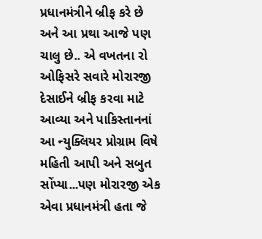પ્રધાનમંત્રીને બ્રીફ કરે છે અને આ પ્રથા આજે પણ ચાલુ છે.. એ વખતના રો ઓફિસરે સવારે મોરારજી દેસાઈને બ્રીફ કરવા માટે આવ્યા અને પાકિસ્તાનનાં આ ન્યુક્લિયર પ્રોગ્રામ વિષે મહિતી આપી અને સબુત સોંપ્યા...પણ મોરારજી એક એવા પ્રધાનમંત્રી હતા જે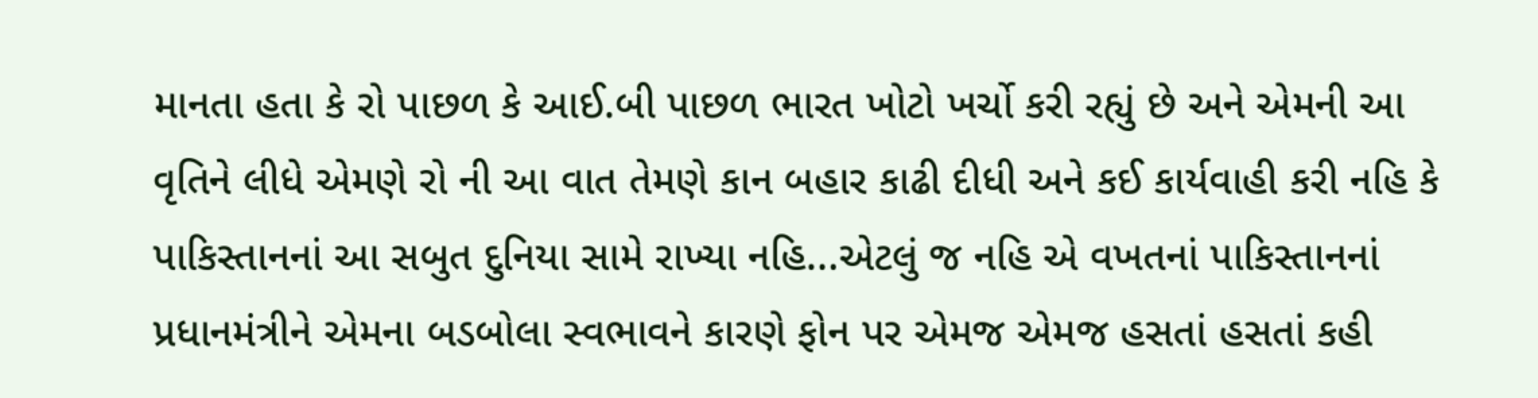માનતા હતા કે રો પાછળ કે આઈ.બી પાછળ ભારત ખોટો ખર્ચો કરી રહ્યું છે અને એમની આ વૃતિને લીધે એમણે રો ની આ વાત તેમણે કાન બહાર કાઢી દીધી અને કઈ કાર્યવાહી કરી નહિ કે પાકિસ્તાનનાં આ સબુત દુનિયા સામે રાખ્યા નહિ...એટલું જ નહિ એ વખતનાં પાકિસ્તાનનાં પ્રધાનમંત્રીને એમના બડબોલા સ્વભાવને કારણે ફોન પર એમજ એમજ હસતાં હસતાં કહી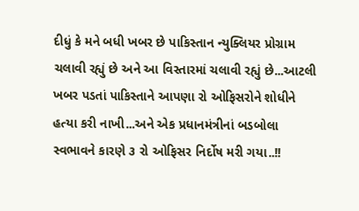દીધું કે મને બધી ખબર છે પાકિસ્તાન ન્યુક્લિયર પ્રોગ્રામ ચલાવી રહ્યું છે અને આ વિસ્તારમાં ચલાવી રહ્યું છે...આટલી ખબર પડતાં પાકિસ્તાને આપણા રો ઓફિસરોને શોધીને હત્યા કરી નાખી...અને એક પ્રધાનમંત્રીનાં બડબોલા સ્વભાવને કારણે ૩ રો ઓફિસર નિર્દોષ મરી ગયા..!!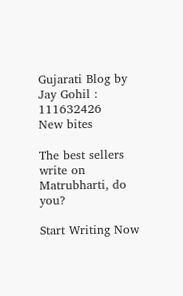Gujarati Blog by Jay Gohil : 111632426
New bites

The best sellers write on Matrubharti, do you?

Start Writing Now